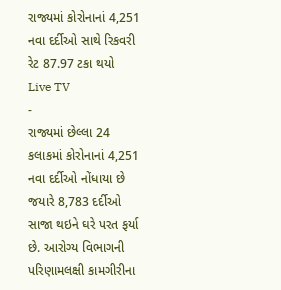રાજ્યમાં કોરોનાનાં 4,251 નવા દર્દીઓ સાથે રિકવરી રેટ 87.97 ટકા થયો
Live TV
-
રાજ્યમાં છેલ્લા 24 કલાકમાં કોરોનાનાં 4,251 નવા દર્દીઓ નોંધાયા છે જયારે 8,783 દર્દીઓ સાજા થઇને ઘરે પરત ફર્યા છે. આરોગ્ય વિભાગની પરિણામલક્ષી કામગીરીના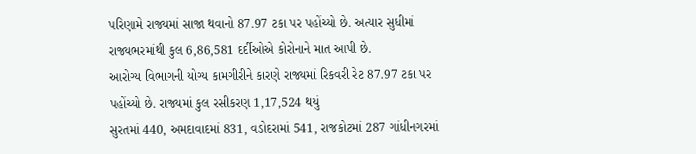પરિણામે રાજ્યમાં સાજા થવાનો 87.97 ટકા પર પહોંચ્યો છે. અત્યાર સુધીમાં રાજ્યભરમાંથી કુલ 6,86,581 દર્દીઓએ કોરોનાને માત આપી છે.
આરોગ્ય વિભાગની યોગ્ય કામગીરીને કારણે રાજ્યમાં રિકવરી રેટ 87.97 ટકા પર પહોંચ્યો છે. રાજ્યમાં કુલ રસીકરણ 1,17,524 થયું
સુરતમાં 440, અમદાવાદમાં 831, વડોદરામાં 541, રાજકોટમાં 287 ગાંધીનગરમાં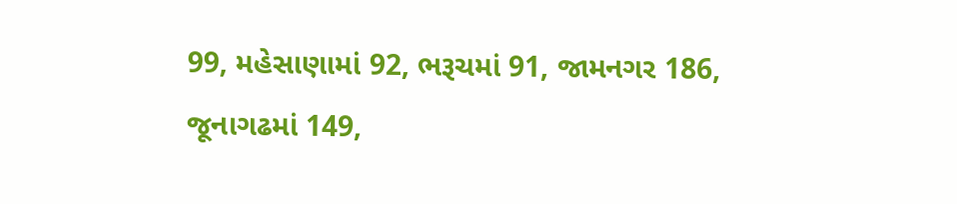99, મહેસાણામાં 92, ભરૂચમાં 91, જામનગર 186, જૂનાગઢમાં 149,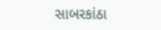સાબરકાંઠા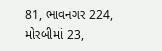81, ભાવનગર 224, મોરબીમાં 23,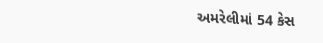અમરેલીમાં 54 કેસ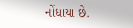નોંધાયા છે.